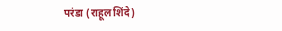परंडा (राहूल शिंदे)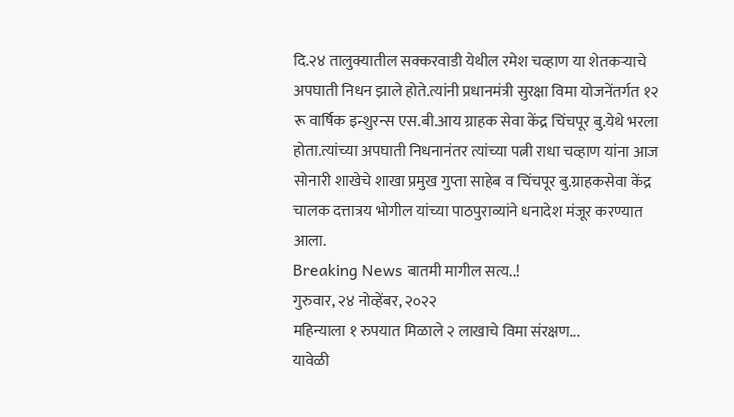दि.२४ तालुक्यातील सक्करवाडी येथील रमेश चव्हाण या शेतकऱ्याचे अपघाती निधन झाले होते.त्यांनी प्रधानमंत्री सुरक्षा विमा योजनेंतर्गत १२ रू वार्षिक इन्शुरन्स एस.बी.आय ग्राहक सेवा केंद्र चिंचपूर बु.येथे भरला होता.त्यांच्या अपघाती निधनानंतर त्यांच्या पत्नी राधा चव्हाण यांना आज सोनारी शाखेचे शाखा प्रमुख गुप्ता साहेब व चिंचपूर बु.ग्राहकसेवा केंद्र चालक दत्तात्रय भोगील यांच्या पाठपुराव्यांने धनादेश मंजूर करण्यात आला.
Breaking News बातमी मागील सत्य..!
गुरुवार, २४ नोव्हेंबर, २०२२
महिन्याला १ रुपयात मिळाले २ लाखाचे विमा संरक्षण...
यावेळी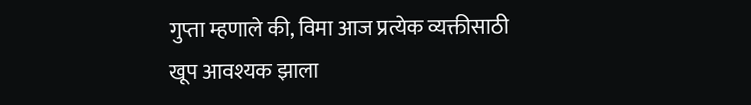गुप्ता म्हणाले की, विमा आज प्रत्येक व्यक्तीसाठी खूप आवश्यक झाला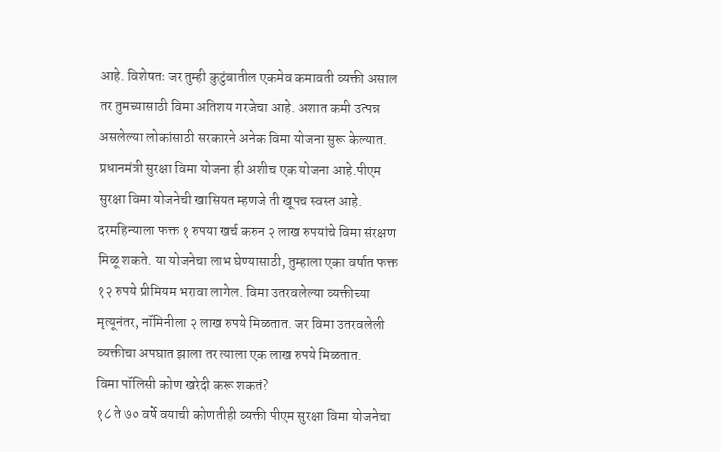आहे. विशेषतः जर तुम्ही कुटुंबातील एकमेव कमावती व्यक्ती असाल तर तुमच्यासाठी विमा अतिशय गरजेचा आहे. अशात कमी उत्पन्न असलेल्या लोकांसाठी सरकारने अनेक विमा योजना सुरू केल्यात. प्रधानमंत्री सुरक्षा विमा योजना ही अशीच एक योजना आहे.पीएम सुरक्षा विमा योजनेची खासियत म्हणजे ती खूपच स्वस्त आहे.
दरमहिन्याला फक्त १ रुपया खर्च करुन २ लाख रुपयांचे विमा संरक्षण मिळू शकते. या योजनेचा लाभ घेण्यासाठी, तुम्हाला एका वर्षात फक्त १२ रुपये प्रीमियम भरावा लागेल. विमा उतरवलेल्या व्यक्तीच्या मृत्यूनंतर, नॉमिनीला २ लाख रुपये मिळतात. जर विमा उतरवलेली व्यक्तीचा अपघात झाला तर त्याला एक लाख रुपये मिळतात.
विमा पॉलिसी कोण खरेदी करू शकतं?
१८ ते ७० वर्षे वयाची कोणतीही व्यक्ती पीएम सुरक्षा विमा योजनेचा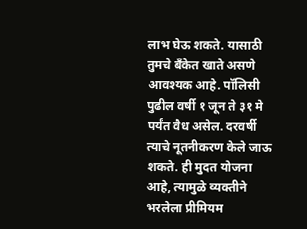लाभ घेऊ शकते. यासाठी तुमचे बँकेत खाते असणे आवश्यक आहे. पॉलिसी पुढील वर्षी १ जून ते ३१ मे पर्यंत वैध असेल. दरवर्षी त्याचे नूतनीकरण केले जाऊ शकते. ही मुदत योजना आहे, त्यामुळे व्यक्तीने भरलेला प्रीमियम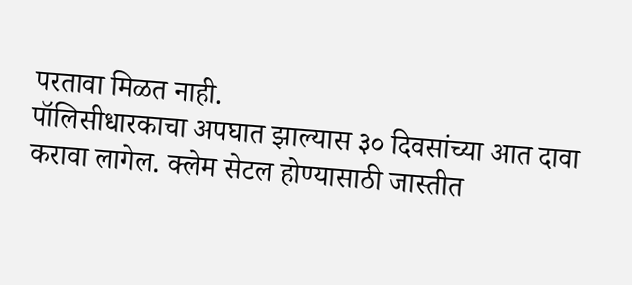परतावा मिळत नाही.
पॉलिसीधारकाचा अपघात झाल्यास ३० दिवसांच्या आत दावा करावा लागेल. क्लेम सेटल होण्यासाठी जास्तीत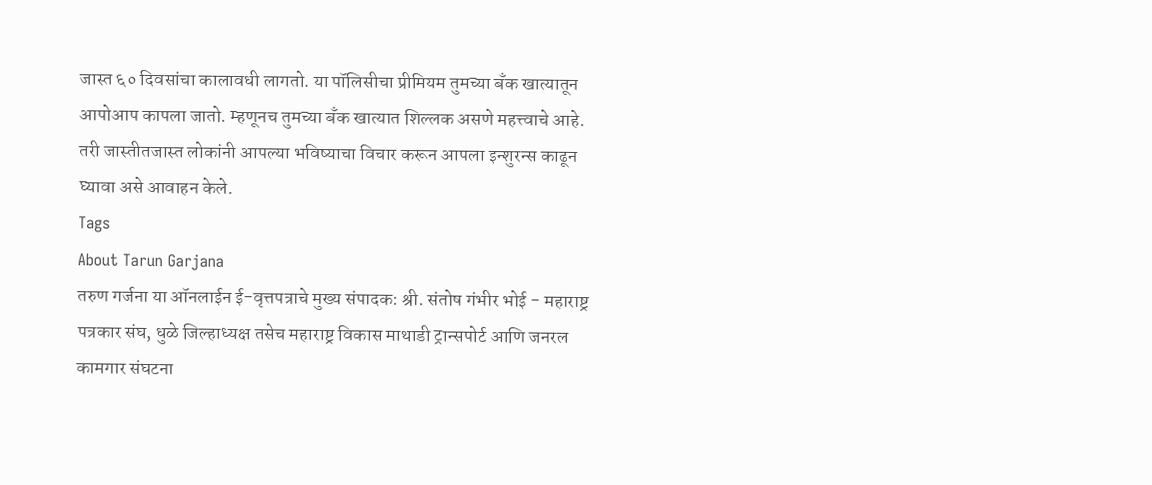जास्त ६० दिवसांचा कालावधी लागतो. या पॉलिसीचा प्रीमियम तुमच्या बँक खात्यातून आपोआप कापला जातो. म्हणूनच तुमच्या बँक खात्यात शिल्लक असणे महत्त्वाचे आहे.
तरी जास्तीतजास्त लोकांनी आपल्या भविष्याचा विचार करून आपला इन्शुरन्स काढून घ्यावा असे आवाहन केले.
Tags
About Tarun Garjana
तरुण गर्जना या ऑनलाईन ई-वृत्तपत्राचे मुख्य संपादक: श्री. संतोष गंभीर भोई - महाराष्ट्र पत्रकार संघ, धुळे जिल्हाध्यक्ष तसेच महाराष्ट्र विकास माथाडी ट्रान्सपोर्ट आणि जनरल कामगार संघटना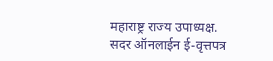महाराष्ट्र राज्य उपाध्यक्ष.
सदर ऑनलाईन ई-वृत्तपत्र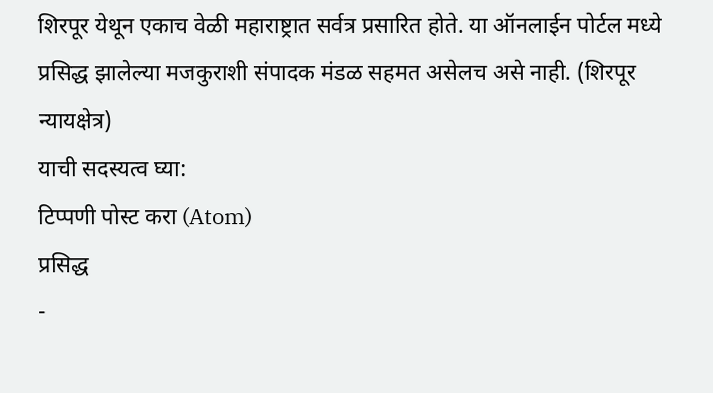शिरपूर येथून एकाच वेळी महाराष्ट्रात सर्वत्र प्रसारित होते. या ऑनलाईन पोर्टल मध्ये प्रसिद्ध झालेल्या मजकुराशी संपादक मंडळ सहमत असेलच असे नाही. (शिरपूर न्यायक्षेत्र)
याची सदस्यत्व घ्या:
टिप्पणी पोस्ट करा (Atom)
प्रसिद्ध
-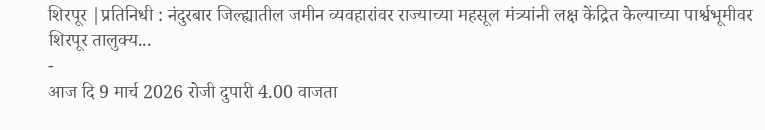शिरपूर |प्रतिनिधी : नंदुरबार जिल्ह्यातील जमीन व्यवहारांवर राज्याच्या महसूल मंत्र्यांनी लक्ष केंद्रित केल्याच्या पार्श्वभूमीवर शिरपूर तालुक्य...
-
आज दि 9 मार्च 2026 रोजी दुपारी 4.00 वाजता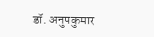डॉ. अनुपकुमार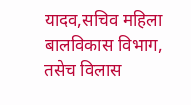यादव,सचिव महिला बालविकास विभाग, तसेच विलास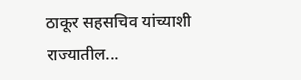ठाकूर सहसचिव यांच्याशी राज्यातील...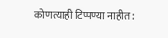कोणत्याही टिप्पण्या नाहीत: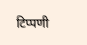टिप्पणी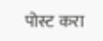पोस्ट करा